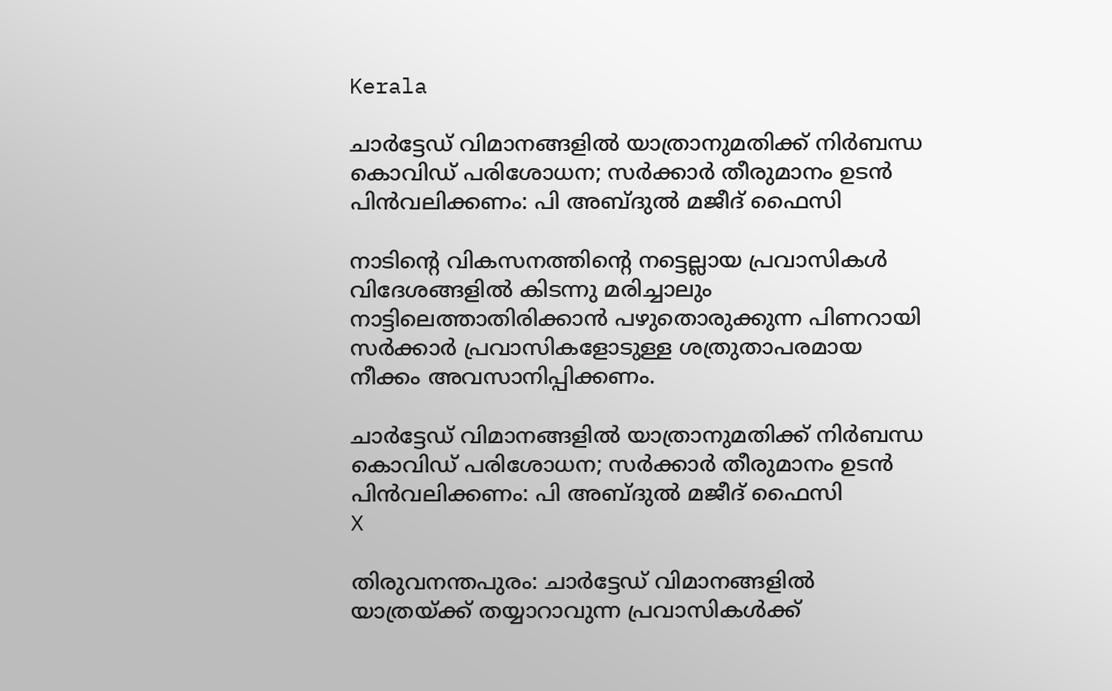Kerala

ചാര്‍ട്ടേഡ് വിമാനങ്ങളില്‍ യാത്രാനുമതിക്ക് നിര്‍ബന്ധ കൊവിഡ് പരിശോധന; സര്‍ക്കാര്‍ തീരുമാനം ഉടന്‍ പിന്‍വലിക്കണം: പി അബ്ദുല്‍ മജീദ് ഫൈസി

നാടിന്റെ വികസനത്തിന്റെ നട്ടെല്ലായ പ്രവാസികള്‍ വിദേശങ്ങളില്‍ കിടന്നു മരിച്ചാലും നാട്ടിലെത്താതിരിക്കാന്‍ പഴുതൊരുക്കുന്ന പിണറായി സര്‍ക്കാര്‍ പ്രവാസികളോടുള്ള ശത്രുതാപരമായ നീക്കം അവസാനിപ്പിക്കണം.

ചാര്‍ട്ടേഡ് വിമാനങ്ങളില്‍ യാത്രാനുമതിക്ക് നിര്‍ബന്ധ കൊവിഡ് പരിശോധന; സര്‍ക്കാര്‍ തീരുമാനം ഉടന്‍ പിന്‍വലിക്കണം: പി അബ്ദുല്‍ മജീദ് ഫൈസി
X

തിരുവനന്തപുരം: ചാര്‍ട്ടേഡ് വിമാനങ്ങളില്‍ യാത്രയ്ക്ക് തയ്യാറാവുന്ന പ്രവാസികള്‍ക്ക്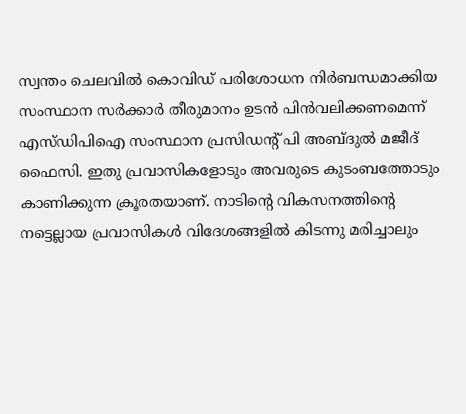സ്വന്തം ചെലവില്‍ കൊവിഡ് പരിശോധന നിര്‍ബന്ധമാക്കിയ സംസ്ഥാന സര്‍ക്കാര്‍ തീരുമാനം ഉടന്‍ പിന്‍വലിക്കണമെന്ന് എസ്ഡിപിഐ സംസ്ഥാന പ്രസിഡന്റ് പി അബ്ദുല്‍ മജീദ് ഫൈസി. ഇതു പ്രവാസികളോടും അവരുടെ കുടംബത്തോടും കാണിക്കുന്ന ക്രൂരതയാണ്. നാടിന്റെ വികസനത്തിന്റെ നട്ടെല്ലായ പ്രവാസികള്‍ വിദേശങ്ങളില്‍ കിടന്നു മരിച്ചാലും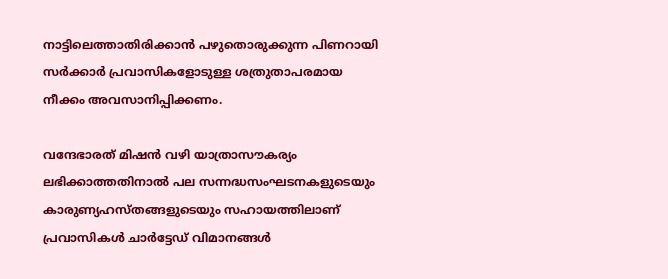നാട്ടിലെത്താതിരിക്കാന്‍ പഴുതൊരുക്കുന്ന പിണറായി സര്‍ക്കാര്‍ പ്രവാസികളോടുള്ള ശത്രുതാപരമായ നീക്കം അവസാനിപ്പിക്കണം.

വന്ദേഭാരത് മിഷന്‍ വഴി യാത്രാസൗകര്യം ലഭിക്കാത്തതിനാല്‍ പല സന്നദ്ധസംഘടനകളുടെയും കാരുണ്യഹസ്തങ്ങളുടെയും സഹായത്തിലാണ് പ്രവാസികള്‍ ചാര്‍ട്ടേഡ് വിമാനങ്ങള്‍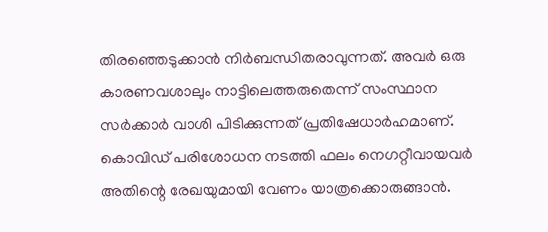തിരഞ്ഞെടുക്കാന്‍ നിര്‍ബന്ധിതരാവുന്നത്. അവര്‍ ഒരു കാരണവശാലും നാട്ടിലെത്തരുതെന്ന് സംസ്ഥാന സര്‍ക്കാര്‍ വാശി പിടിക്കുന്നത് പ്രതിഷേധാര്‍ഹമാണ്. കൊവിഡ് പരിശോധന നടത്തി ഫലം നെഗറ്റീവായവര്‍ അതിന്റെ രേഖയുമായി വേണം യാത്രക്കൊരുങ്ങാന്‍.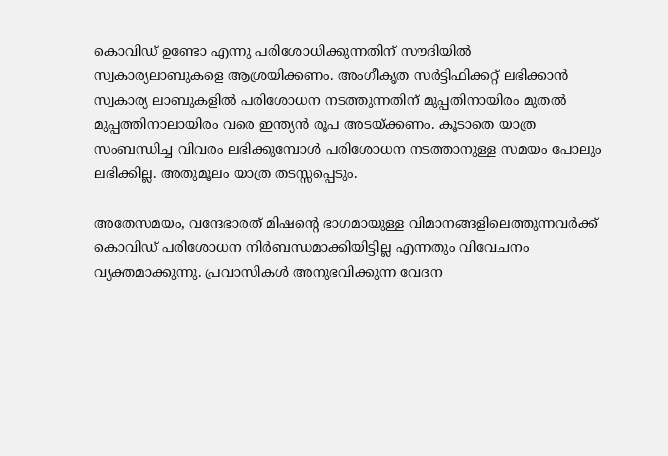കൊവിഡ് ഉണ്ടോ എന്നു പരിശോധിക്കുന്നതിന് സൗദിയില്‍ സ്വകാര്യലാബുകളെ ആശ്രയിക്കണം. അംഗീകൃത സര്‍ട്ടിഫിക്കറ്റ് ലഭിക്കാന്‍ സ്വകാര്യ ലാബുകളില്‍ പരിശോധന നടത്തുന്നതിന് മുപ്പതിനായിരം മുതല്‍ മുപ്പത്തിനാലായിരം വരെ ഇന്ത്യന്‍ രൂപ അടയ്ക്കണം. കൂടാതെ യാത്ര സംബന്ധിച്ച വിവരം ലഭിക്കുമ്പോള്‍ പരിശോധന നടത്താനുള്ള സമയം പോലും ലഭിക്കില്ല. അതുമൂലം യാത്ര തടസ്സപ്പെടും.

അതേസമയം, വന്ദേഭാരത് മിഷന്റെ ഭാഗമായുള്ള വിമാനങ്ങളിലെത്തുന്നവര്‍ക്ക് കൊവിഡ് പരിശോധന നിര്‍ബന്ധമാക്കിയിട്ടില്ല എന്നതും വിവേചനം വ്യക്തമാക്കുന്നു. പ്രവാസികള്‍ അനുഭവിക്കുന്ന വേദന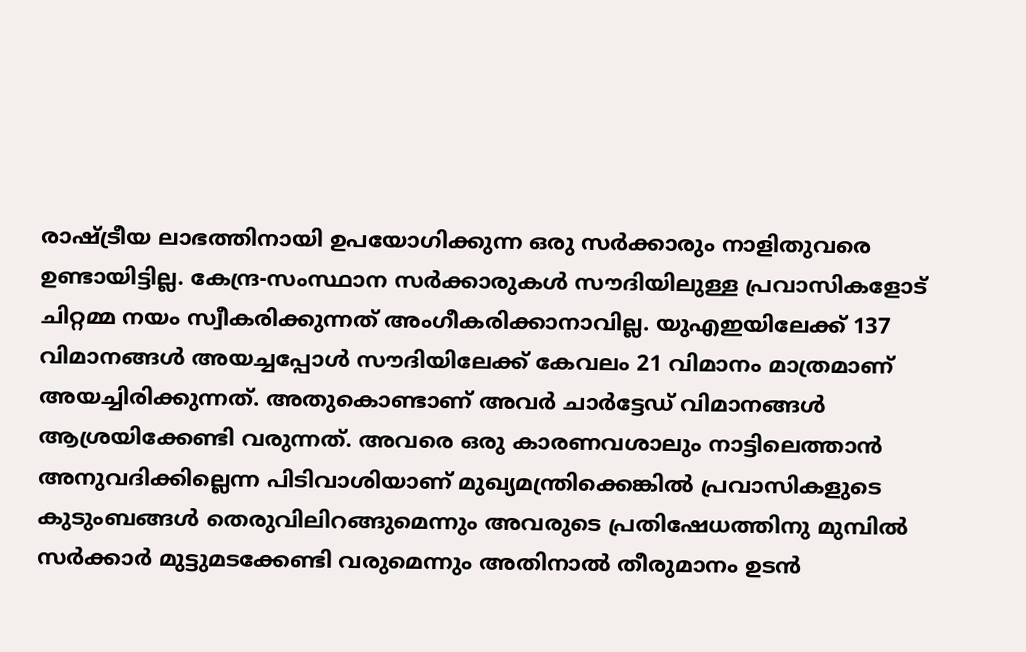രാഷ്ട്രീയ ലാഭത്തിനായി ഉപയോഗിക്കുന്ന ഒരു സര്‍ക്കാരും നാളിതുവരെ ഉണ്ടായിട്ടില്ല. കേന്ദ്ര-സംസ്ഥാന സര്‍ക്കാരുകള്‍ സൗദിയിലുള്ള പ്രവാസികളോട് ചിറ്റമ്മ നയം സ്വീകരിക്കുന്നത് അംഗീകരിക്കാനാവില്ല. യുഎഇയിലേക്ക് 137 വിമാനങ്ങള്‍ അയച്ചപ്പോള്‍ സൗദിയിലേക്ക് കേവലം 21 വിമാനം മാത്രമാണ് അയച്ചിരിക്കുന്നത്. അതുകൊണ്ടാണ് അവര്‍ ചാര്‍ട്ടേഡ് വിമാനങ്ങള്‍ ആശ്രയിക്കേണ്ടി വരുന്നത്. അവരെ ഒരു കാരണവശാലും നാട്ടിലെത്താന്‍ അനുവദിക്കില്ലെന്ന പിടിവാശിയാണ് മുഖ്യമന്ത്രിക്കെങ്കില്‍ പ്രവാസികളുടെ കുടുംബങ്ങള്‍ തെരുവിലിറങ്ങുമെന്നും അവരുടെ പ്രതിഷേധത്തിനു മുമ്പില്‍ സര്‍ക്കാര്‍ മുട്ടുമടക്കേണ്ടി വരുമെന്നും അതിനാല്‍ തീരുമാനം ഉടന്‍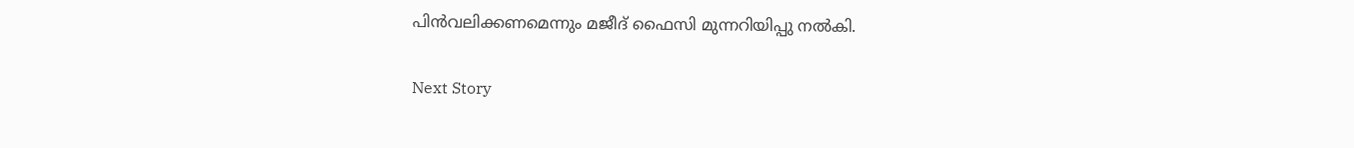പിന്‍വലിക്കണമെന്നും മജീദ് ഫൈസി മുന്നറിയിപ്പു നല്‍കി.

Next Story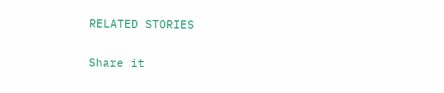RELATED STORIES

Share it